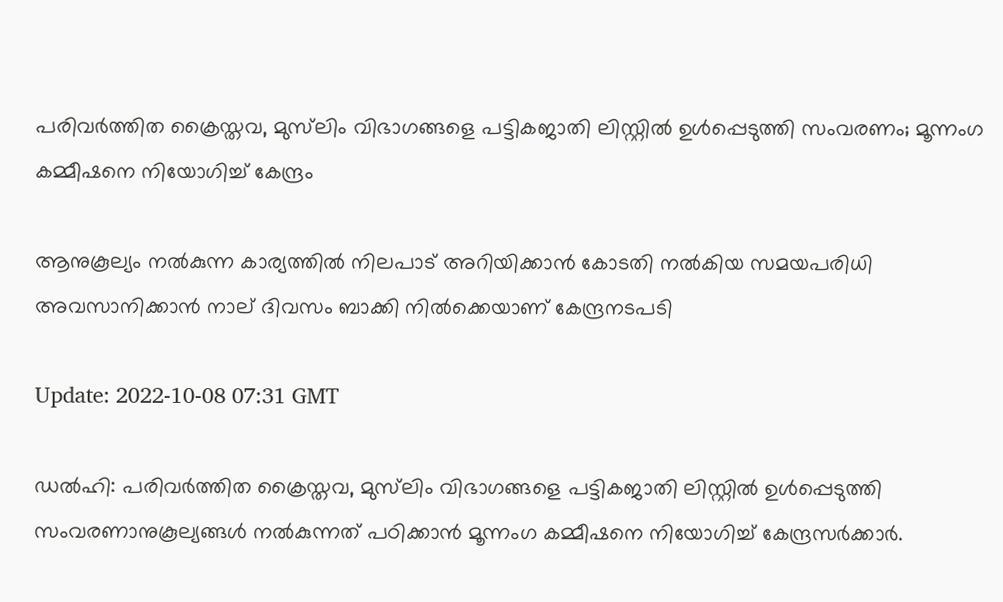പരിവർത്തിത ക്രൈസ്തവ, മുസ്‍ലിം വിഭാഗങ്ങളെ പട്ടികജാതി ലിസ്റ്റിൽ ഉൾപ്പെടുത്തി സംവരണം; മൂന്നംഗ കമ്മീഷനെ നിയോഗിച്ച് കേന്ദ്രം

ആനുകൂല്യം നൽകുന്ന കാര്യത്തിൽ നിലപാട് അറിയിക്കാൻ കോടതി നൽകിയ സമയപരിധി അവസാനിക്കാൻ നാല് ദിവസം ബാക്കി നിൽക്കെയാണ് കേന്ദ്രനടപടി

Update: 2022-10-08 07:31 GMT

ഡല്‍ഹി: പരിവർത്തിത ക്രൈസ്തവ, മുസ്‍ലിം വിഭാഗങ്ങളെ പട്ടികജാതി ലിസ്റ്റിൽ ഉൾപ്പെടുത്തി സംവരണാനുകൂല്യങ്ങൾ നൽകുന്നത് പഠിക്കാൻ മൂന്നംഗ കമ്മീഷനെ നിയോഗിച്ച് കേന്ദ്രസർക്കാർ.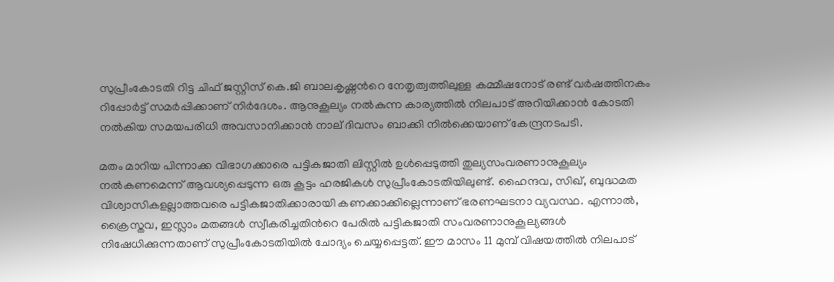സുപ്രീംകോടതി റിട്ട ചിഫ് ജസ്റ്റിസ് കെ.ജി ബാലകൃഷ്ണന്‍റെ നേതൃത്വത്തിലുള്ള കമ്മീഷനോട് രണ്ട് വർഷത്തിനകം റിപ്പോർട്ട് സമർപ്പിക്കാണ് നിർദേശം. ആനുകൂല്യം നൽകുന്ന കാര്യത്തിൽ നിലപാട് അറിയിക്കാൻ കോടതി നൽകിയ സമയപരിധി അവസാനിക്കാൻ നാല് ദിവസം ബാക്കി നിൽക്കെയാണ് കേന്ദ്രനടപടി.

മതം മാറിയ പിന്നാക്ക വിഭാഗക്കാരെ പട്ടികജാതി ലിസ്റ്റിൽ ഉൾപ്പെടുത്തി തുല്യസംവരണാനുകൂല്യം നൽകണമെന്ന് ആവശ്യപ്പെടുന്ന ഒരു കൂട്ടം ഹരജികൾ സുപ്രീംകോടതിയിലുണ്ട്. ഹൈന്ദവ, സിഖ്, ബുദ്ധമത വിശ്വാസികളല്ലാത്തവരെ പട്ടികജാതിക്കാരായി കണക്കാക്കില്ലെന്നാണ് ഭരണഘടനാ വ്യവസ്ഥ. എന്നാൽ, ക്രൈസ്തവ, ഇസ്ലാം മതങ്ങൾ സ്വീകരിച്ചതിന്‍റെ പേരിൽ പട്ടികജാതി സംവരണാനുകൂല്യങ്ങൾ നിഷേധിക്കുന്നതാണ് സുപ്രീംകോടതിയിൽ ചോദ്യം ചെയ്യപ്പെട്ടത്. ഈ മാസം 11 മുമ്പ് വിഷയത്തിൽ നിലപാട്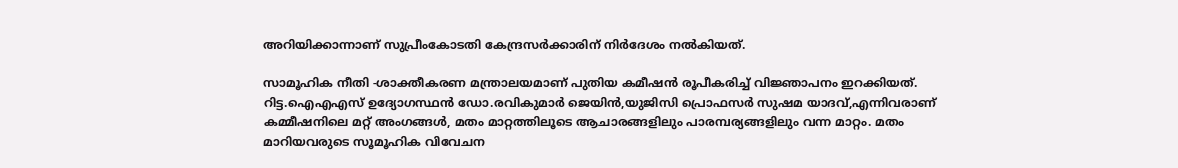അറിയിക്കാന്നാണ് സുപ്രീംകോടതി കേന്ദ്രസർക്കാരിന് നിർദേശം നൽകിയത്.

സാമൂഹിക നീതി -ശാക്തീകരണ മന്ത്രാലയമാണ് പുതിയ കമീഷൻ രൂപീകരിച്ച് വിജ്ഞാപനം ഇറക്കിയത്. റിട്ട.ഐഎഎസ്‌ ഉദ്യോഗസ്ഥൻ ഡോ.രവികുമാർ ജെയിൻ,യുജിസി പ്രൊഫസർ സുഷമ യാദവ്,എന്നിവരാണ് കമ്മീഷനിലെ മറ്റ് അംഗങ്ങൾ, മതം മാറ്റത്തിലൂടെ ആചാരങ്ങളിലും പാരമ്പര്യങ്ങളിലും വന്ന മാറ്റം. മതം മാറിയവരുടെ സൂമൂഹിക വിവേചന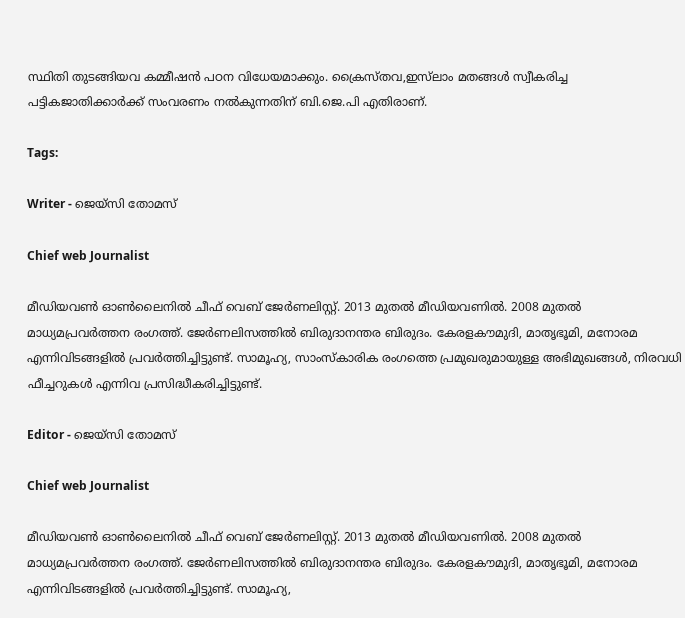സ്ഥിതി തുടങ്ങിയവ കമ്മീഷൻ പഠന വിധേയമാക്കും. ക്രൈസ്തവ,ഇസ്‍ലാം മതങ്ങൾ സ്വീകരിച്ച പട്ടികജാതിക്കാർക്ക് സംവരണം നൽകുന്നതിന് ബി.ജെ.പി എതിരാണ്.

Tags:

Writer - ജെയ്സി തോമസ്

Chief web Journalist

മീഡിയവൺ ഓൺലൈനിൽ ചീഫ് വെബ് ജേർണലിസ്റ്റ്. 2013 മുതൽ മീഡിയവണിൽ. 2008 മുതൽ മാധ്യമപ്രവർത്തന രംഗത്ത്. ജേർണലിസത്തിൽ ബിരുദാനന്തര ബിരുദം. കേരളകൗമുദി, മാതൃഭൂമി, മനോരമ എന്നിവിടങ്ങളിൽ പ്രവർത്തിച്ചിട്ടുണ്ട്. സാമൂഹ്യ, സാംസ്‌കാരിക രംഗത്തെ പ്രമുഖരുമായുള്ള അഭിമുഖങ്ങൾ, നിരവധി ഫീച്ചറുകൾ എന്നിവ പ്രസിദ്ധീകരിച്ചിട്ടുണ്ട്.

Editor - ജെയ്സി തോമസ്

Chief web Journalist

മീഡിയവൺ ഓൺലൈനിൽ ചീഫ് വെബ് ജേർണലിസ്റ്റ്. 2013 മുതൽ മീഡിയവണിൽ. 2008 മുതൽ മാധ്യമപ്രവർത്തന രംഗത്ത്. ജേർണലിസത്തിൽ ബിരുദാനന്തര ബിരുദം. കേരളകൗമുദി, മാതൃഭൂമി, മനോരമ എന്നിവിടങ്ങളിൽ പ്രവർത്തിച്ചിട്ടുണ്ട്. സാമൂഹ്യ,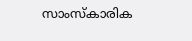സാംസ്‌കാരിക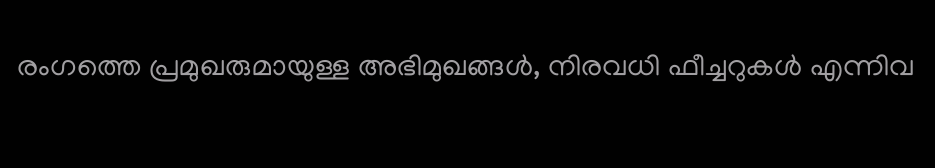രംഗത്തെ പ്രമുഖരുമായുള്ള അഭിമുഖങ്ങൾ, നിരവധി ഫീച്ചറുകൾ എന്നിവ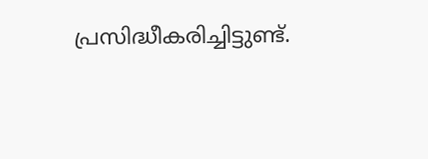പ്രസിദ്ധീകരിച്ചിട്ടുണ്ട്.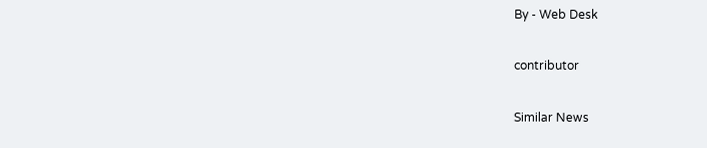By - Web Desk

contributor

Similar News